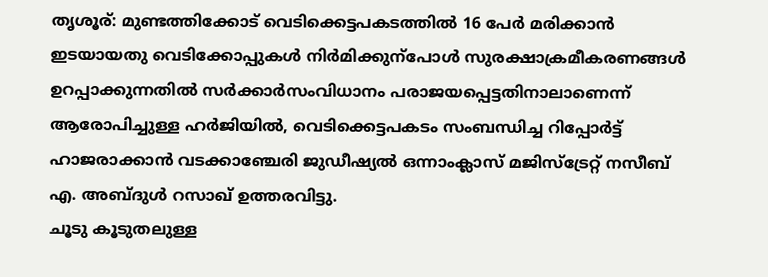തൃശൂര്: മുണ്ടത്തിക്കോട് വെടിക്കെട്ടപകടത്തിൽ 16 പേർ മരിക്കാൻ ഇടയായതു വെടിക്കോപ്പുകൾ നിർമിക്കുന്പോൾ സുരക്ഷാക്രമീകരണങ്ങൾ ഉറപ്പാക്കുന്നതിൽ സർക്കാർസംവിധാനം പരാജയപ്പെട്ടതിനാലാണെന്ന് ആരോപിച്ചുള്ള ഹർജിയിൽ, വെടിക്കെട്ടപകടം സംബന്ധിച്ച റിപ്പോർട്ട് ഹാജരാക്കാൻ വടക്കാഞ്ചേരി ജുഡീഷ്യൽ ഒന്നാംക്ലാസ് മജിസ്ട്രേറ്റ് നസീബ് എ. അബ്ദുൾ റസാഖ് ഉത്തരവിട്ടു.
ചൂടു കൂടുതലുള്ള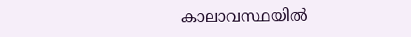കാലാവസ്ഥയിൽ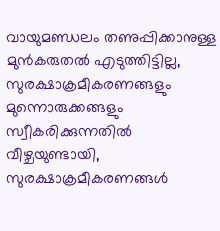വായുമണ്ഡലം തണുപ്പിക്കാനുള്ള മുൻകരുതൽ എടുത്തിട്ടില്ല, സുരക്ഷാക്രമീകരണങ്ങളും മുന്നൊരുക്കങ്ങളും സ്വീകരിക്കുന്നതിൽ വീഴ്ചയുണ്ടായി, സുരക്ഷാക്രമീകരണങ്ങൾ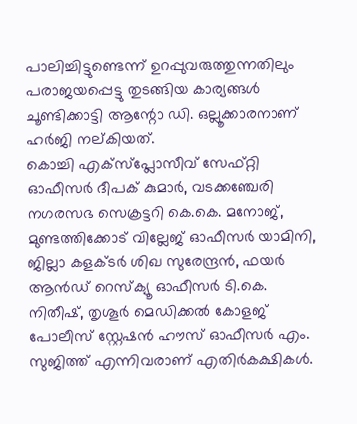പാലിച്ചിട്ടുണ്ടെന്ന് ഉറപ്പുവരുത്തുന്നതിലും പരാജയപ്പെട്ടു തുടങ്ങിയ കാര്യങ്ങൾ ചൂണ്ടിക്കാട്ടി ആന്റോ ഡി. ഒല്ലൂക്കാരനാണ് ഹർജി നല്കിയത്.
കൊച്ചി എക്സ്പ്ലോസീവ് സേഫ്റ്റി ഓഫീസർ ദീപക് കുമാർ, വടക്കഞ്ചേരി നഗരസഭ സെക്രട്ടറി കെ.കെ. മനോജ്, മുണ്ടത്തിക്കോട് വില്ലേജ് ഓഫീസർ യാമിനി, ജില്ലാ കളക്ടർ ശിഖ സുരേന്ദ്രൻ, ഫയർ ആൻഡ് റെസ്ക്യൂ ഓഫീസർ ടി.കെ. നിതീഷ്, തൃശൂർ മെഡിക്കൽ കോളജ് പോലീസ് സ്റ്റേഷൻ ഹൗസ് ഓഫീസർ എം. സുജിത്ത് എന്നിവരാണ് എതിർകക്ഷികൾ.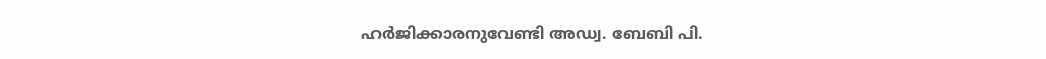ഹർജിക്കാരനുവേണ്ടി അഡ്വ. ബേബി പി.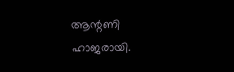ആന്റണി ഹാജരായി.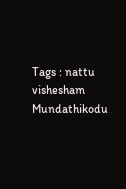Tags : nattu vishesham Mundathikodu